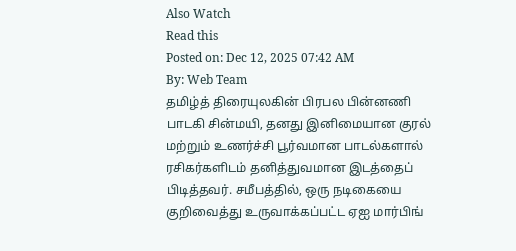Also Watch
Read this
Posted on: Dec 12, 2025 07:42 AM
By: Web Team
தமிழ்த் திரையுலகின் பிரபல பின்னணி பாடகி சின்மயி, தனது இனிமையான குரல் மற்றும் உணர்ச்சி பூர்வமான பாடல்களால் ரசிகர்களிடம் தனித்துவமான இடத்தைப் பிடித்தவர். சமீபத்தில், ஒரு நடிகையை குறிவைத்து உருவாக்கப்பட்ட ஏஐ மார்பிங்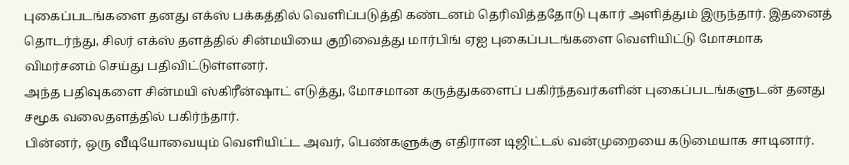புகைப்படங்களை தனது எக்ஸ் பக்கத்தில் வெளிப்படுத்தி கண்டனம் தெரிவித்ததோடு புகார் அளித்தும் இருந்தார். இதனைத் தொடர்ந்து, சிலர் எக்ஸ் தளத்தில் சின்மயியை குறிவைத்து மார்பிங் ஏஐ புகைப்படங்களை வெளியிட்டு மோசமாக விமர்சனம் செய்து பதிவிட்டுள்ளனர்.
அந்த பதிவுகளை சின்மயி ஸ்கிரீன்ஷாட் எடுத்து, மோசமான கருத்துகளைப் பகிர்ந்தவர்களின் புகைப்படங்களுடன் தனது சமூக வலைதளத்தில் பகிர்ந்தார்.
பின்னர், ஒரு வீடியோவையும் வெளியிட்ட அவர், பெண்களுக்கு எதிரான டிஜிட்டல் வன்முறையை கடுமையாக சாடினார்.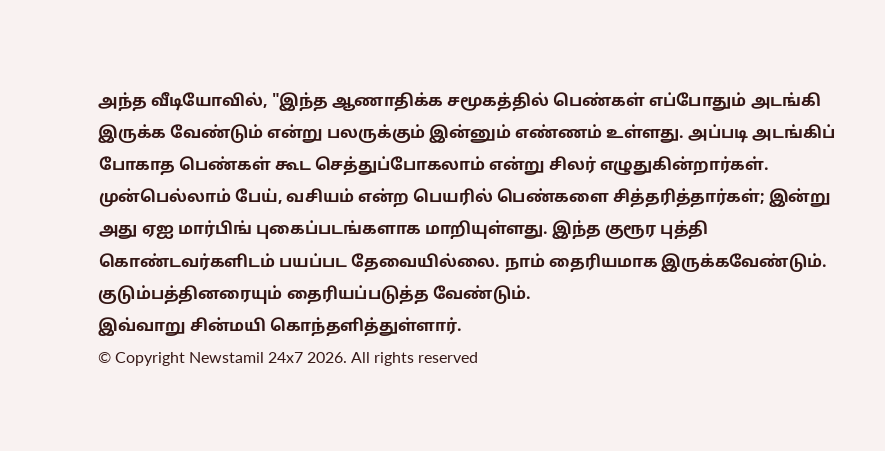அந்த வீடியோவில், "இந்த ஆணாதிக்க சமூகத்தில் பெண்கள் எப்போதும் அடங்கி இருக்க வேண்டும் என்று பலருக்கும் இன்னும் எண்ணம் உள்ளது. அப்படி அடங்கிப் போகாத பெண்கள் கூட செத்துப்போகலாம் என்று சிலர் எழுதுகின்றார்கள். முன்பெல்லாம் பேய், வசியம் என்ற பெயரில் பெண்களை சித்தரித்தார்கள்; இன்று அது ஏஐ மார்பிங் புகைப்படங்களாக மாறியுள்ளது. இந்த குரூர புத்தி கொண்டவர்களிடம் பயப்பட தேவையில்லை. நாம் தைரியமாக இருக்கவேண்டும். குடும்பத்தினரையும் தைரியப்படுத்த வேண்டும்.
இவ்வாறு சின்மயி கொந்தளித்துள்ளார்.
© Copyright Newstamil 24x7 2026. All rights reserved